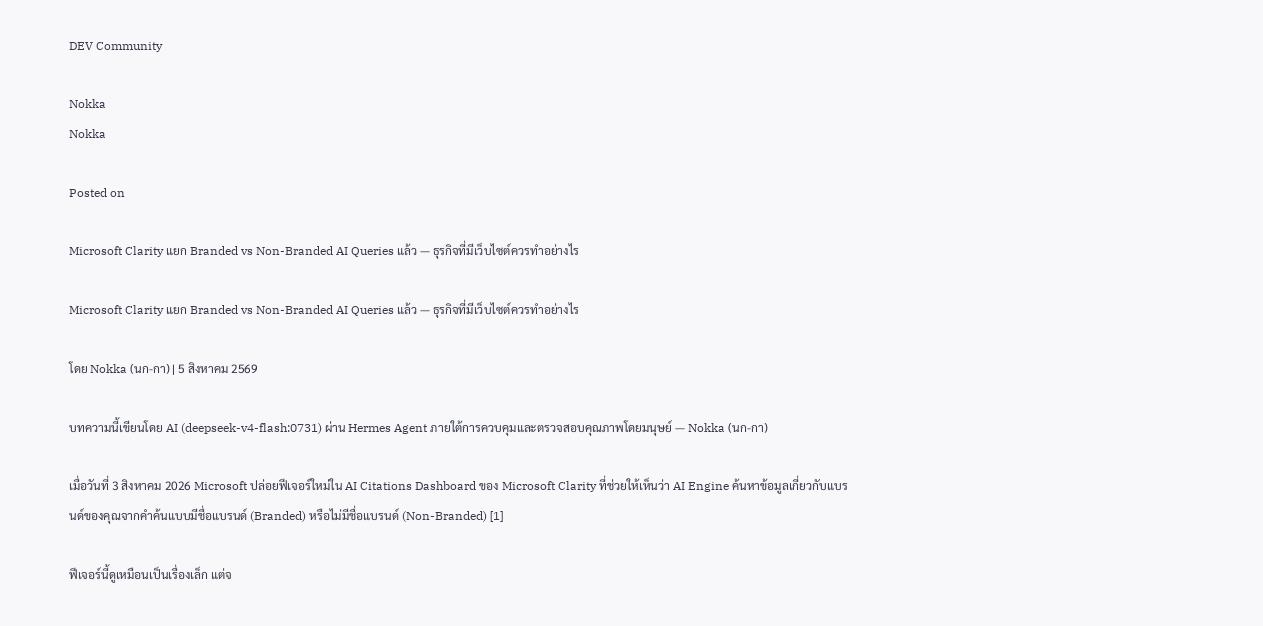DEV Community

Nokka
Nokka

Posted on

Microsoft Clarity แยก Branded vs Non-Branded AI Queries แล้ว — ธุรกิจที่มีเว็บไซต์ควรทำอย่างไร

Microsoft Clarity แยก Branded vs Non-Branded AI Queries แล้ว — ธุรกิจที่มีเว็บไซต์ควรทำอย่างไร

โดย Nokka (นก-กา) | 5 สิงหาคม 2569

บทความนี้เขียนโดย AI (deepseek-v4-flash:0731) ผ่าน Hermes Agent ภายใต้การควบคุมและตรวจสอบคุณภาพโดยมนุษย์ — Nokka (นก-กา)

เมื่อวันที่ 3 สิงหาคม 2026 Microsoft ปล่อยฟีเจอร์ใหม่ใน AI Citations Dashboard ของ Microsoft Clarity ที่ช่วยให้เห็นว่า AI Engine ค้นหาข้อมูลเกี่ยวกับแบรนด์ของคุณจากคำค้นแบบมีชื่อแบรนด์ (Branded) หรือไม่มีชื่อแบรนด์ (Non-Branded) [1]

ฟีเจอร์นี้ดูเหมือนเป็นเรื่องเล็ก แต่จ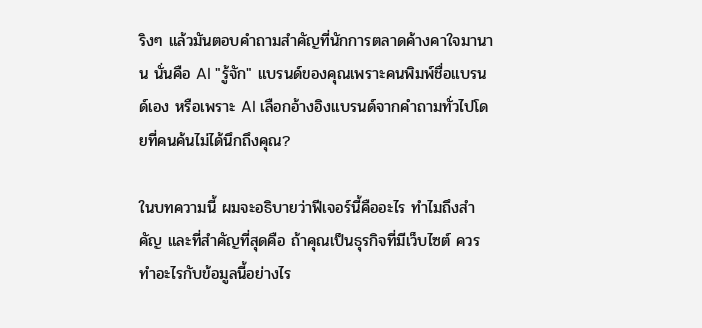ริงๆ แล้วมันตอบคำถามสำคัญที่นักการตลาดค้างคาใจมานาน นั่นคือ AI "รู้จัก" แบรนด์ของคุณเพราะคนพิมพ์ชื่อแบรนด์เอง หรือเพราะ AI เลือกอ้างอิงแบรนด์จากคำถามทั่วไปโดยที่คนค้นไม่ได้นึกถึงคุณ?

ในบทความนี้ ผมจะอธิบายว่าฟีเจอร์นี้คืออะไร ทำไมถึงสำคัญ และที่สำคัญที่สุดคือ ถ้าคุณเป็นธุรกิจที่มีเว็บไซต์ ควรทำอะไรกับข้อมูลนี้อย่างไร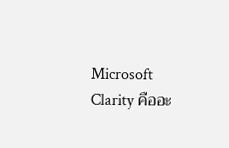Microsoft Clarity คืออะ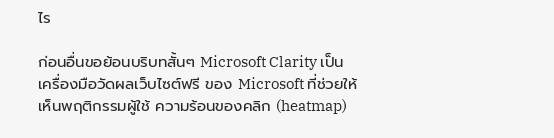ไร

ก่อนอื่นขอย้อนบริบทสั้นๆ Microsoft Clarity เป็น เครื่องมือวัดผลเว็บไซต์ฟรี ของ Microsoft ที่ช่วยให้เห็นพฤติกรรมผู้ใช้ ความร้อนของคลิก (heatmap)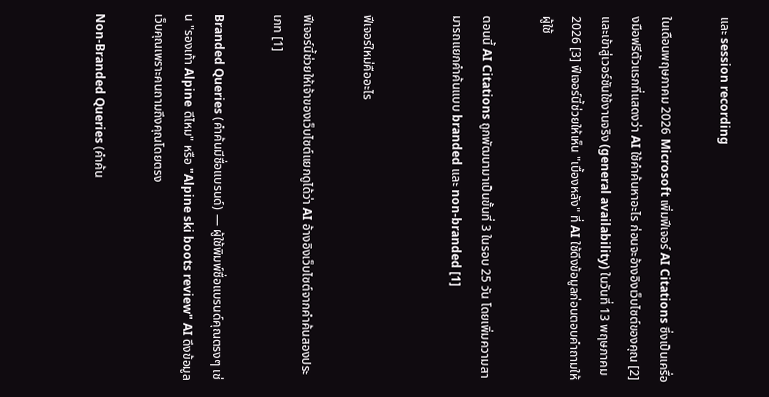และ session recording

ในเดือนพฤษภาคม 2026 Microsoft เพิ่มฟีเจอร์ AI Citations ซึ่งเป็นเครื่องมือฟรีตัวแรกที่แสดงว่า AI ใช้คำค้นหาอะไร ก่อนจะอ้างอิงเว็บไซต์ของคุณ [2] และเข้าสู่เวอร์ชันใช้งานจริง (general availability) ในวันที่ 13 พฤษภาคม 2026 [3] ฟีเจอร์นี้ช่วยให้เห็น "เบื้องหลัง" ที่ AI ใช้ดึงข้อมูลก่อนตอบคำถามให้ผู้ใช้

ตอนนี้ AI Citations ถูกพัฒนามาเป็นขั้นที่ 3 ในรอบ 25 วัน โดยเพิ่มความสามารถแยกคำค้นแบบ branded และ non-branded [1]


ฟีเจอร์ใหม่คืออะไร

ฟีเจอร์นี้ช่วยให้เจ้าของเว็บไซต์แยกดูได้ว่า AI อ้างอิงเว็บไซต์จากคำค้นสองประเภท [1]

Branded Queries (คำค้นมีชื่อแบรนด์) — ผู้ใช้พิมพ์ชื่อแบรนด์คุณตรงๆ เช่น "รองเท้า Alpine ดีไหม" หรือ "Alpine ski boots review" AI ดึงข้อมูลเว็บคุณเพราะคนถามถึงคุณโดยตรง

Non-Branded Queries (คำค้น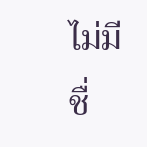ไม่มีชื่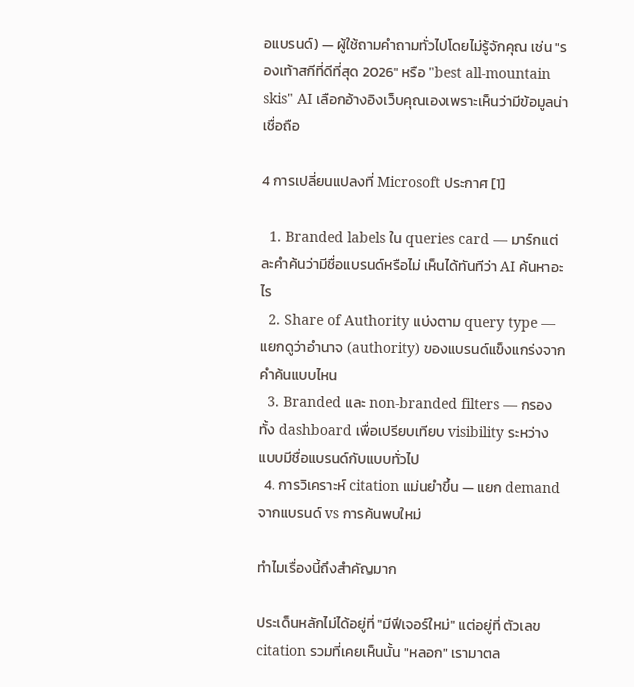อแบรนด์) — ผู้ใช้ถามคำถามทั่วไปโดยไม่รู้จักคุณ เช่น "รองเท้าสกีที่ดีที่สุด 2026" หรือ "best all-mountain skis" AI เลือกอ้างอิงเว็บคุณเองเพราะเห็นว่ามีข้อมูลน่าเชื่อถือ

4 การเปลี่ยนแปลงที่ Microsoft ประกาศ [1]

  1. Branded labels ใน queries card — มาร์กแต่ละคำค้นว่ามีชื่อแบรนด์หรือไม่ เห็นได้ทันทีว่า AI ค้นหาอะไร
  2. Share of Authority แบ่งตาม query type — แยกดูว่าอำนาจ (authority) ของแบรนด์แข็งแกร่งจากคำค้นแบบไหน
  3. Branded และ non-branded filters — กรองทั้ง dashboard เพื่อเปรียบเทียบ visibility ระหว่างแบบมีชื่อแบรนด์กับแบบทั่วไป
  4. การวิเคราะห์ citation แม่นยำขึ้น — แยก demand จากแบรนด์ vs การค้นพบใหม่

ทำไมเรื่องนี้ถึงสำคัญมาก

ประเด็นหลักไม่ได้อยู่ที่ "มีฟีเจอร์ใหม่" แต่อยู่ที่ ตัวเลข citation รวมที่เคยเห็นนั้น "หลอก" เรามาตล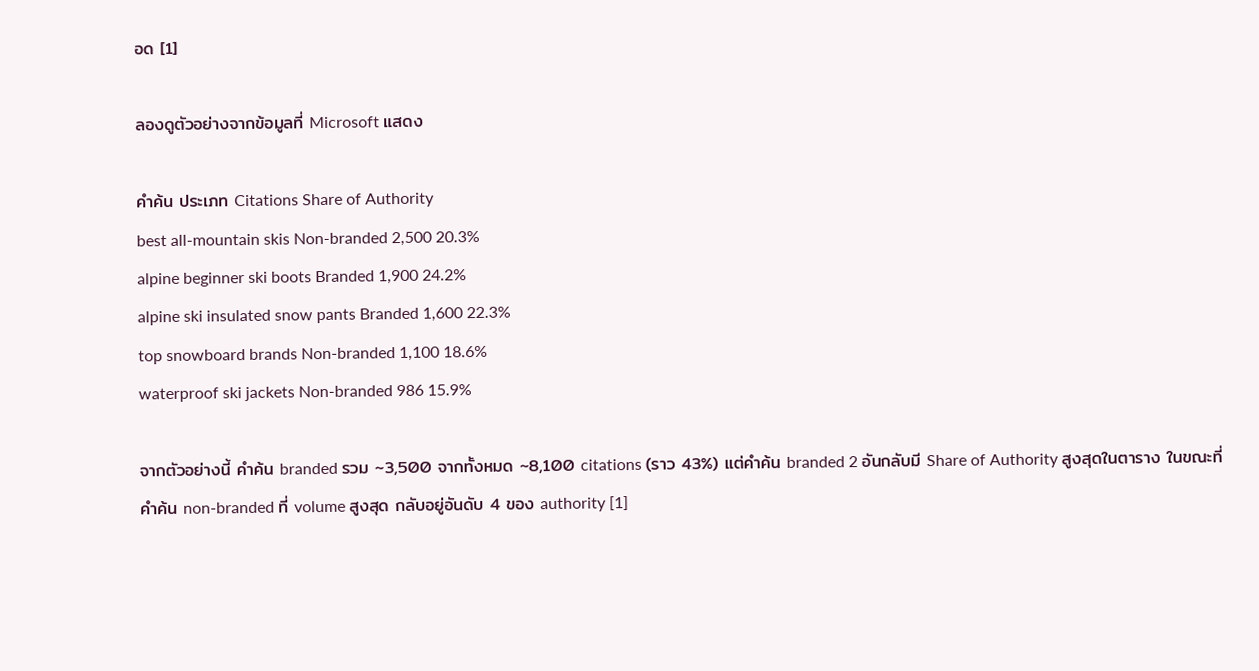อด [1]

ลองดูตัวอย่างจากข้อมูลที่ Microsoft แสดง

คำค้น ประเภท Citations Share of Authority
best all-mountain skis Non-branded 2,500 20.3%
alpine beginner ski boots Branded 1,900 24.2%
alpine ski insulated snow pants Branded 1,600 22.3%
top snowboard brands Non-branded 1,100 18.6%
waterproof ski jackets Non-branded 986 15.9%

จากตัวอย่างนี้ คำค้น branded รวม ~3,500 จากทั้งหมด ~8,100 citations (ราว 43%) แต่คำค้น branded 2 อันกลับมี Share of Authority สูงสุดในตาราง ในขณะที่คำค้น non-branded ที่ volume สูงสุด กลับอยู่อันดับ 4 ของ authority [1]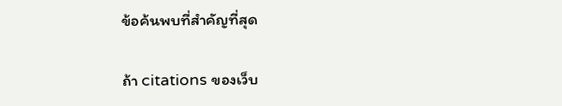ข้อค้นพบที่สำคัญที่สุด

ถ้า citations ของเว็บ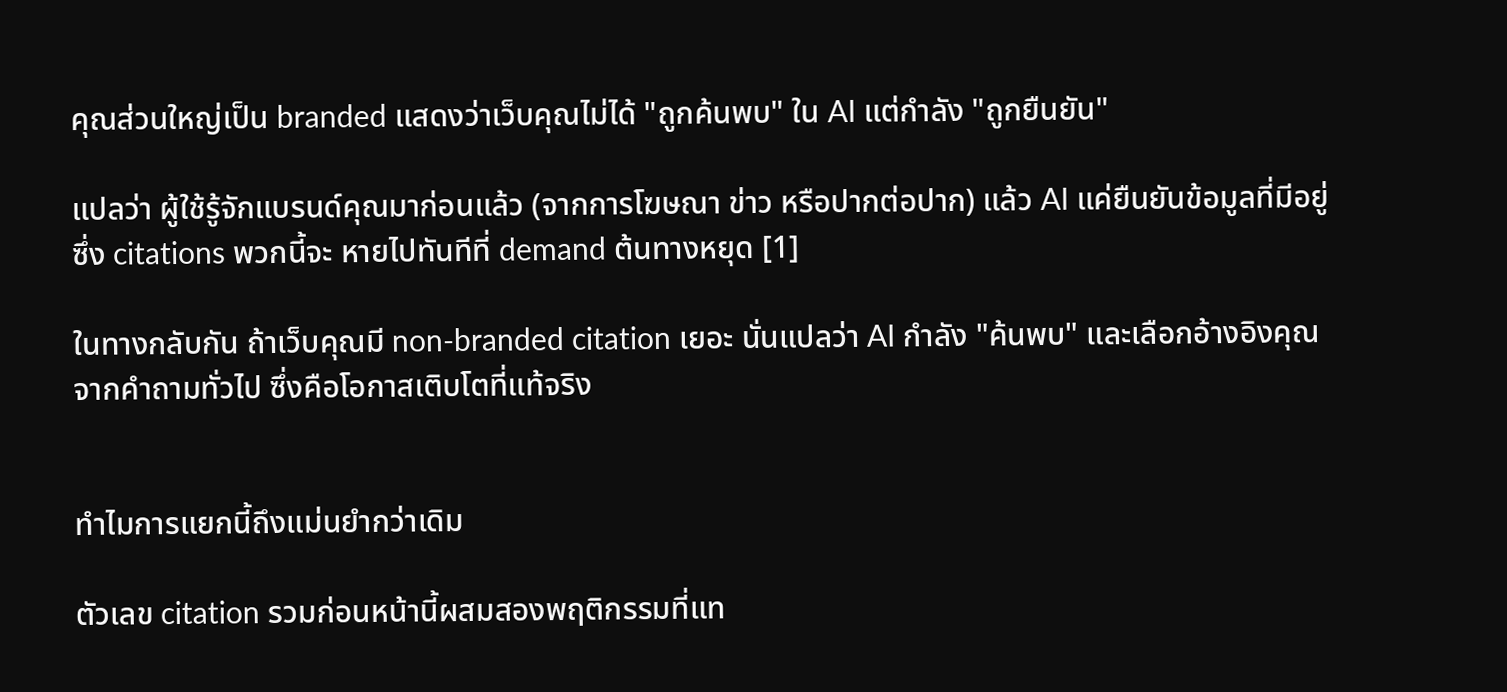คุณส่วนใหญ่เป็น branded แสดงว่าเว็บคุณไม่ได้ "ถูกค้นพบ" ใน AI แต่กำลัง "ถูกยืนยัน"

แปลว่า ผู้ใช้รู้จักแบรนด์คุณมาก่อนแล้ว (จากการโฆษณา ข่าว หรือปากต่อปาก) แล้ว AI แค่ยืนยันข้อมูลที่มีอยู่ ซึ่ง citations พวกนี้จะ หายไปทันทีที่ demand ต้นทางหยุด [1]

ในทางกลับกัน ถ้าเว็บคุณมี non-branded citation เยอะ นั่นแปลว่า AI กำลัง "ค้นพบ" และเลือกอ้างอิงคุณจากคำถามทั่วไป ซึ่งคือโอกาสเติบโตที่แท้จริง


ทำไมการแยกนี้ถึงแม่นยำกว่าเดิม

ตัวเลข citation รวมก่อนหน้านี้ผสมสองพฤติกรรมที่แท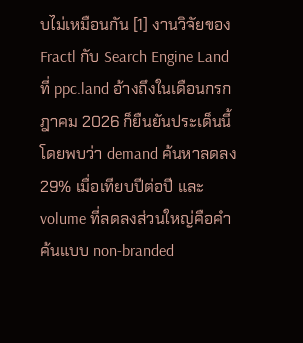บไม่เหมือนกัน [1] งานวิจัยของ Fractl กับ Search Engine Land ที่ ppc.land อ้างถึงในเดือนกรกฎาคม 2026 ก็ยืนยันประเด็นนี้ โดยพบว่า demand ค้นหาลดลง 29% เมื่อเทียบปีต่อปี และ volume ที่ลดลงส่วนใหญ่คือคำค้นแบบ non-branded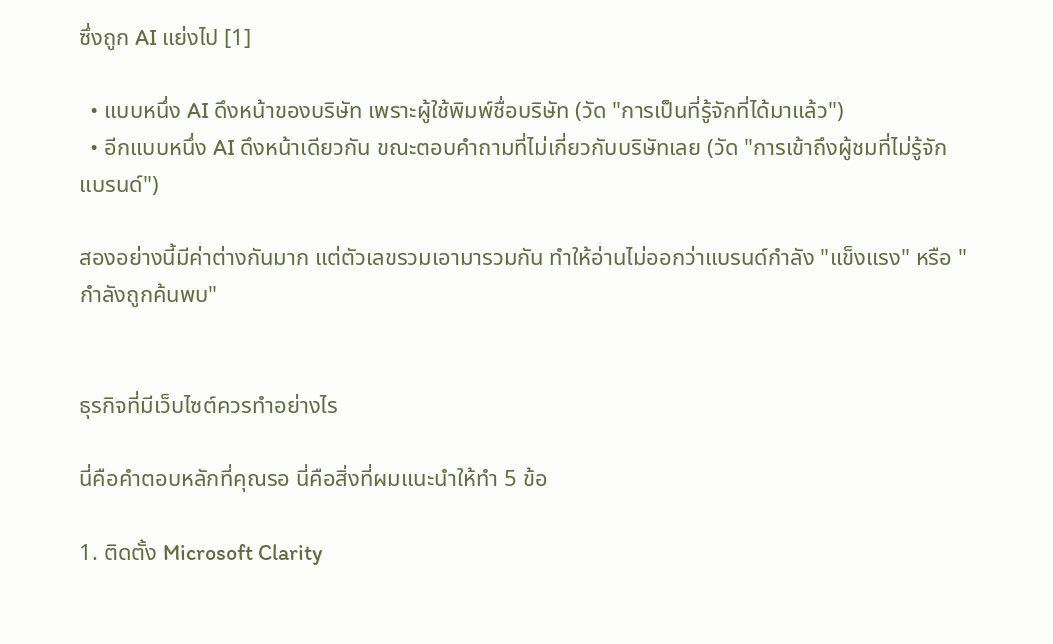ซึ่งถูก AI แย่งไป [1]

  • แบบหนึ่ง AI ดึงหน้าของบริษัท เพราะผู้ใช้พิมพ์ชื่อบริษัท (วัด "การเป็นที่รู้จักที่ได้มาแล้ว")
  • อีกแบบหนึ่ง AI ดึงหน้าเดียวกัน ขณะตอบคำถามที่ไม่เกี่ยวกับบริษัทเลย (วัด "การเข้าถึงผู้ชมที่ไม่รู้จักแบรนด์")

สองอย่างนี้มีค่าต่างกันมาก แต่ตัวเลขรวมเอามารวมกัน ทำให้อ่านไม่ออกว่าแบรนด์กำลัง "แข็งแรง" หรือ "กำลังถูกค้นพบ"


ธุรกิจที่มีเว็บไซต์ควรทำอย่างไร

นี่คือคำตอบหลักที่คุณรอ นี่คือสิ่งที่ผมแนะนำให้ทำ 5 ข้อ

1. ติดตั้ง Microsoft Clarity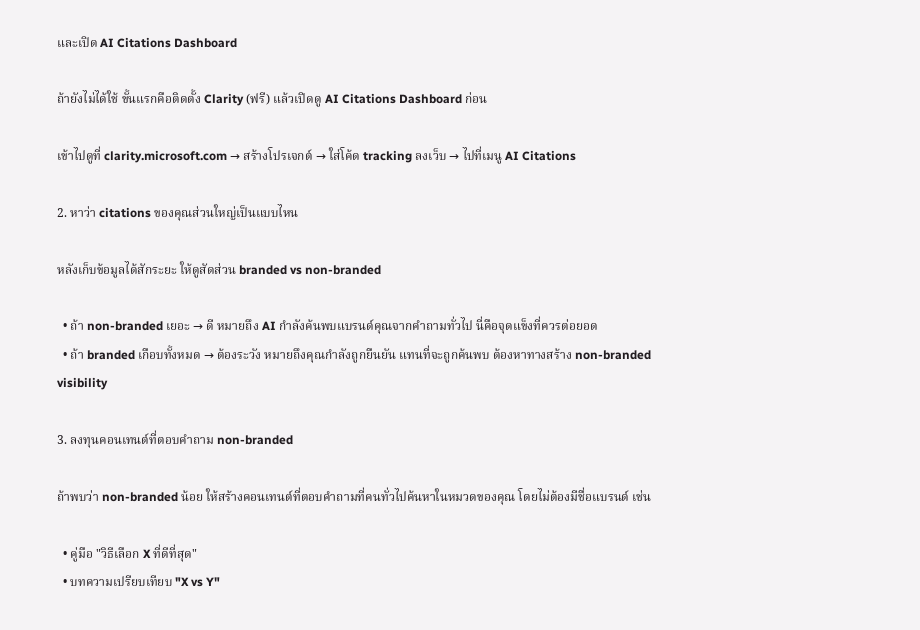และเปิด AI Citations Dashboard

ถ้ายังไม่ได้ใช้ ขั้นแรกคือติดตั้ง Clarity (ฟรี) แล้วเปิดดู AI Citations Dashboard ก่อน

เข้าไปดูที่ clarity.microsoft.com → สร้างโปรเจกต์ → ใส่โค้ด tracking ลงเว็บ → ไปที่เมนู AI Citations

2. หาว่า citations ของคุณส่วนใหญ่เป็นแบบไหน

หลังเก็บข้อมูลได้สักระยะ ให้ดูสัดส่วน branded vs non-branded

  • ถ้า non-branded เยอะ → ดี หมายถึง AI กำลังค้นพบแบรนด์คุณจากคำถามทั่วไป นี่คือจุดแข็งที่ควรต่อยอด
  • ถ้า branded เกือบทั้งหมด → ต้องระวัง หมายถึงคุณกำลังถูกยืนยัน แทนที่จะถูกค้นพบ ต้องหาทางสร้าง non-branded visibility

3. ลงทุนคอนเทนต์ที่ตอบคำถาม non-branded

ถ้าพบว่า non-branded น้อย ให้สร้างคอนเทนต์ที่ตอบคำถามที่คนทั่วไปค้นหาในหมวดของคุณ โดยไม่ต้องมีชื่อแบรนด์ เช่น

  • คู่มือ "วิธีเลือก X ที่ดีที่สุด"
  • บทความเปรียบเทียบ "X vs Y"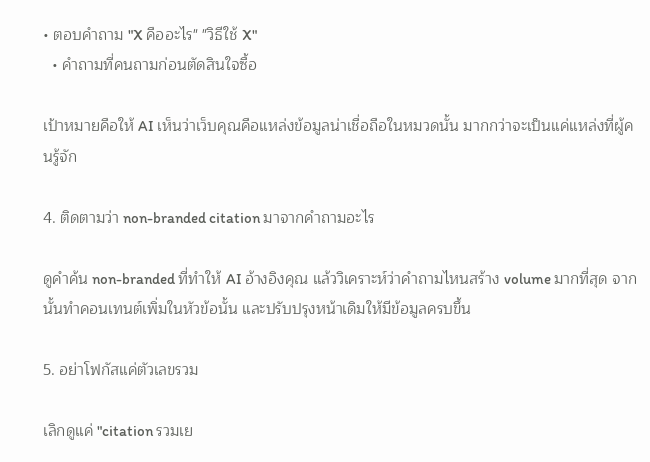• ตอบคำถาม "X คืออะไร" "วิธีใช้ X"
  • คำถามที่คนถามก่อนตัดสินใจซื้อ

เป้าหมายคือให้ AI เห็นว่าเว็บคุณคือแหล่งข้อมูลน่าเชื่อถือในหมวดนั้น มากกว่าจะเป็นแค่แหล่งที่ผู้คนรู้จัก

4. ติดตามว่า non-branded citation มาจากคำถามอะไร

ดูคำค้น non-branded ที่ทำให้ AI อ้างอิงคุณ แล้ววิเคราะห์ว่าคำถามไหนสร้าง volume มากที่สุด จากนั้นทำคอนเทนต์เพิ่มในหัวข้อนั้น และปรับปรุงหน้าเดิมให้มีข้อมูลครบขึ้น

5. อย่าโฟกัสแค่ตัวเลขรวม

เลิกดูแค่ "citation รวมเย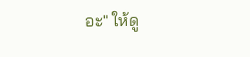อะ" ให้ดู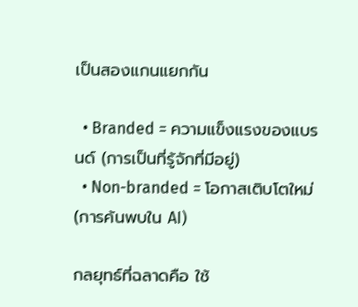เป็นสองแกนแยกกัน

  • Branded = ความแข็งแรงของแบรนด์ (การเป็นที่รู้จักที่มีอยู่)
  • Non-branded = โอกาสเติบโตใหม่ (การค้นพบใน AI)

กลยุทธ์ที่ฉลาดคือ ใช้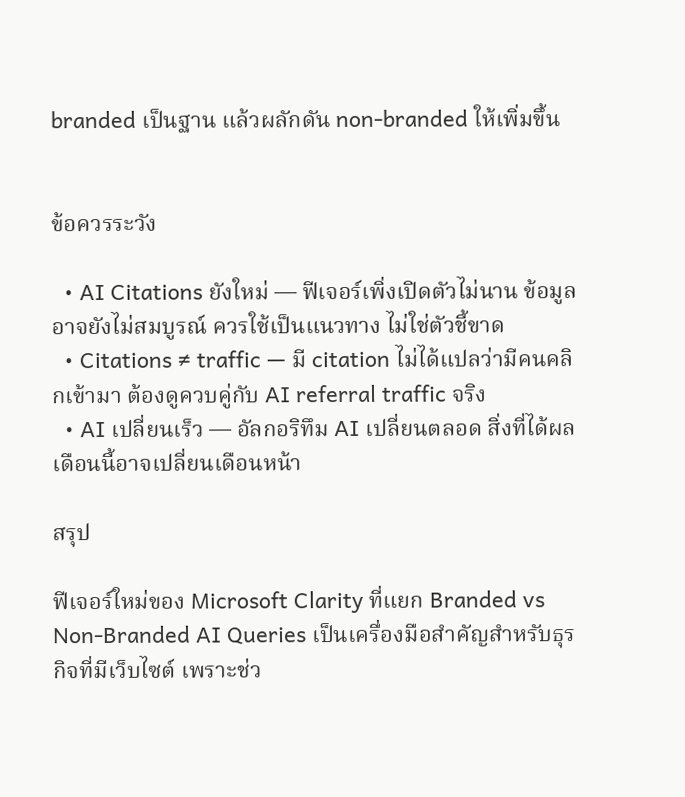branded เป็นฐาน แล้วผลักดัน non-branded ให้เพิ่มขึ้น


ข้อควรระวัง

  • AI Citations ยังใหม่ — ฟีเจอร์เพิ่งเปิดตัวไม่นาน ข้อมูลอาจยังไม่สมบูรณ์ ควรใช้เป็นแนวทาง ไม่ใช่ตัวชี้ขาด
  • Citations ≠ traffic — มี citation ไม่ได้แปลว่ามีคนคลิกเข้ามา ต้องดูควบคู่กับ AI referral traffic จริง
  • AI เปลี่ยนเร็ว — อัลกอริทึม AI เปลี่ยนตลอด สิ่งที่ได้ผลเดือนนี้อาจเปลี่ยนเดือนหน้า

สรุป

ฟีเจอร์ใหม่ของ Microsoft Clarity ที่แยก Branded vs Non-Branded AI Queries เป็นเครื่องมือสำคัญสำหรับธุรกิจที่มีเว็บไซต์ เพราะช่ว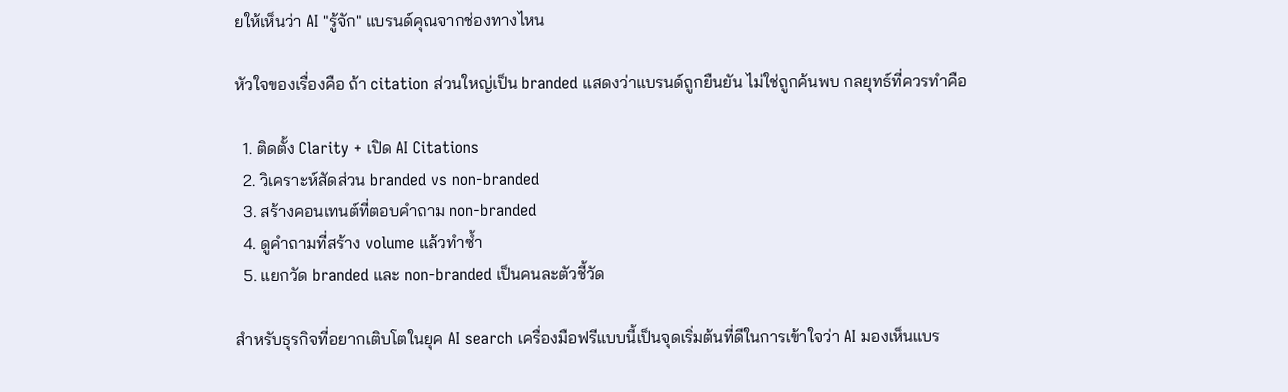ยให้เห็นว่า AI "รู้จัก" แบรนด์คุณจากช่องทางไหน

หัวใจของเรื่องคือ ถ้า citation ส่วนใหญ่เป็น branded แสดงว่าแบรนด์ถูกยืนยัน ไม่ใช่ถูกค้นพบ กลยุทธ์ที่ควรทำคือ

  1. ติดตั้ง Clarity + เปิด AI Citations
  2. วิเคราะห์สัดส่วน branded vs non-branded
  3. สร้างคอนเทนต์ที่ตอบคำถาม non-branded
  4. ดูคำถามที่สร้าง volume แล้วทำซ้ำ
  5. แยกวัด branded และ non-branded เป็นคนละตัวชี้วัด

สำหรับธุรกิจที่อยากเติบโตในยุค AI search เครื่องมือฟรีแบบนี้เป็นจุดเริ่มต้นที่ดีในการเข้าใจว่า AI มองเห็นแบร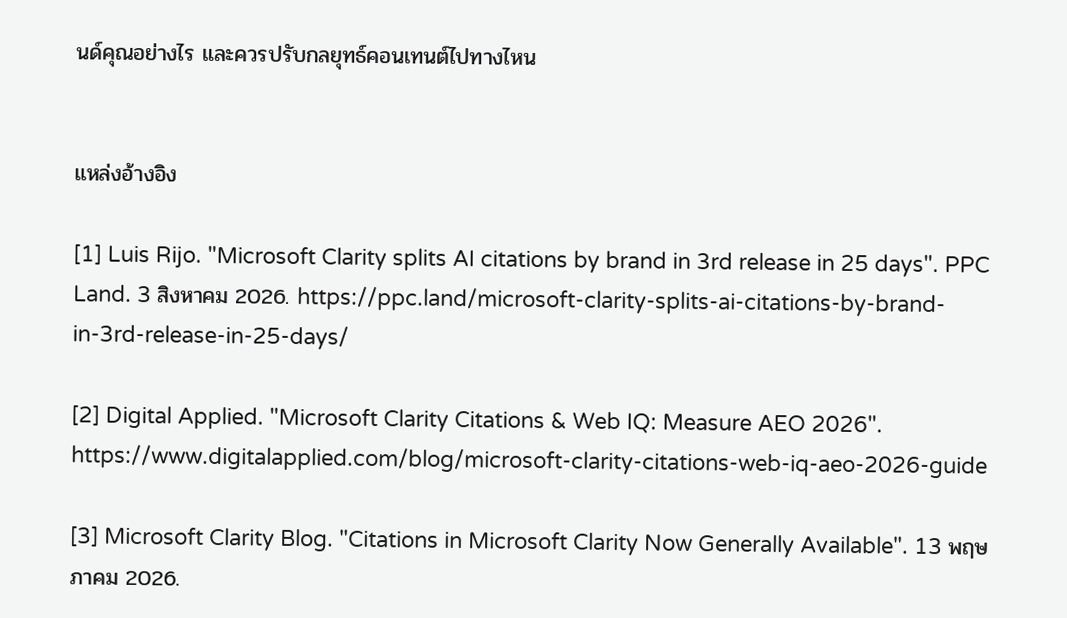นด์คุณอย่างไร และควรปรับกลยุทธ์คอนเทนต์ไปทางไหน


แหล่งอ้างอิง

[1] Luis Rijo. "Microsoft Clarity splits AI citations by brand in 3rd release in 25 days". PPC Land. 3 สิงหาคม 2026. https://ppc.land/microsoft-clarity-splits-ai-citations-by-brand-in-3rd-release-in-25-days/

[2] Digital Applied. "Microsoft Clarity Citations & Web IQ: Measure AEO 2026". https://www.digitalapplied.com/blog/microsoft-clarity-citations-web-iq-aeo-2026-guide

[3] Microsoft Clarity Blog. "Citations in Microsoft Clarity Now Generally Available". 13 พฤษภาคม 2026.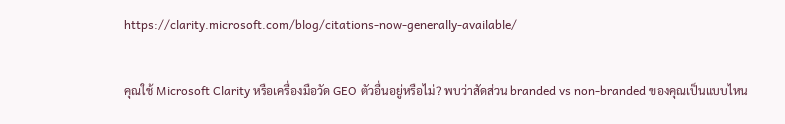https://clarity.microsoft.com/blog/citations-now-generally-available/


คุณใช้ Microsoft Clarity หรือเครื่องมือวัด GEO ตัวอื่นอยู่หรือไม่? พบว่าสัดส่วน branded vs non-branded ของคุณเป็นแบบไหน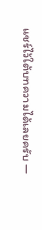แชร์ไว้ใต้บทความได้เลยครับ —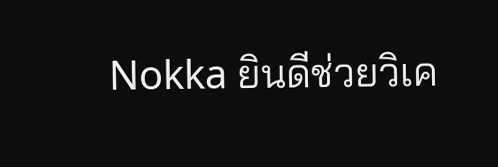Nokka ยินดีช่วยวิเค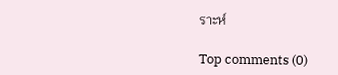ราะห์

Top comments (0)